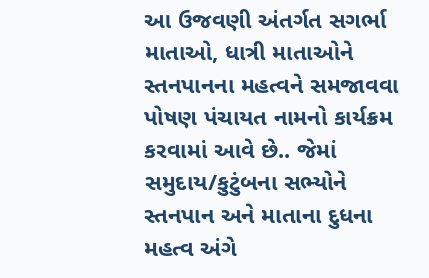આ ઉજવણી અંતર્ગત સગર્ભા માતાઓ, ધાત્રી માતાઓને સ્તનપાનના મહત્વને સમજાવવા પોષણ પંચાયત નામનો કાર્યક્રમ કરવામાં આવે છે.. જેમાં સમુદાય/કુટુંબના સભ્યોને સ્તનપાન અને માતાના દુધના મહત્વ અંગે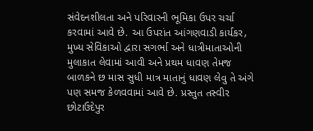સંવેદનશીલતા અને પરિવારની ભૂમિકા ઉપર ચર્ચા કરવામાં આવે છે. આ ઉપરાંત આંગણવાડી કાર્યકર, મુખ્ય સેવિકાઓ દ્વારા સગર્ભા અને ધાત્રીમાતાઓની મુલાકાત લેવામાં આવી અને પ્રથમ ધાવણ તેમજ બાળકને છ માસ સુધી માત્ર માતાનું ધાવણ લેવુ તે અંગે પણ સમજ કેળવવામાં આવે છે. પ્રસ્તુત તસ્વીર છોટાઉદેપુર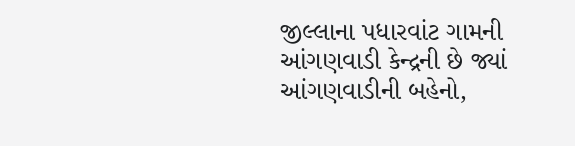જીલ્લાના પધારવાંટ ગામની આંગણવાડી કેન્દ્રની છે જ્યાં આંગણવાડીની બહેનો,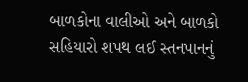બાળકોના વાલીઓ અને બાળકો સહિયારો શપથ લઈ સ્તનપાનનું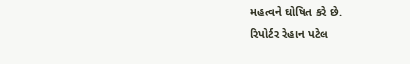મહત્વને ઘોષિત કરે છે.
રિપોર્ટર રેહાન પટેલ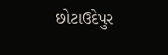છોટાઉદેપુર